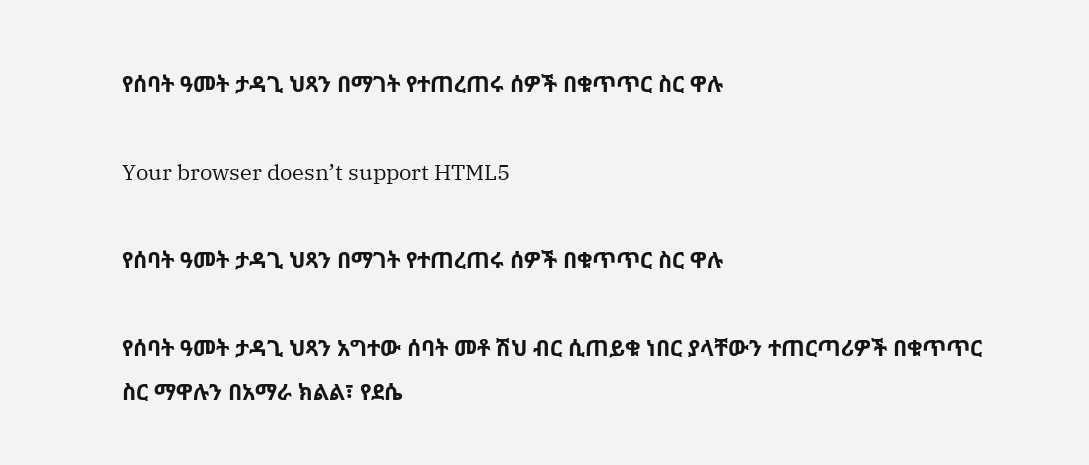የሰባት ዓመት ታዳጊ ህጻን በማገት የተጠረጠሩ ሰዎች በቁጥጥር ስር ዋሉ

Your browser doesn’t support HTML5

የሰባት ዓመት ታዳጊ ህጻን በማገት የተጠረጠሩ ሰዎች በቁጥጥር ስር ዋሉ

የሰባት ዓመት ታዳጊ ህጻን አግተው ሰባት መቶ ሽህ ብር ሲጠይቁ ነበር ያላቸውን ተጠርጣሪዎች በቁጥጥር ስር ማዋሉን በአማራ ክልል፣ የደሴ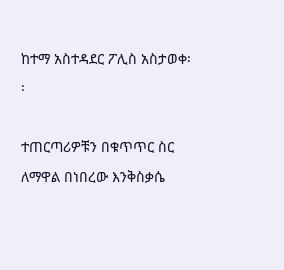ከተማ አስተዳደር ፖሊስ አስታወቀ፡፡

ተጠርጣሪዎቹን በቁጥጥር ስር ለማዋል በነበረው እንቅስቃሴ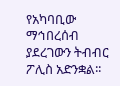የአካባቢው ማኅበረሰብ ያደረገውን ትብብር ፖሊስ አድንቋል፡፡